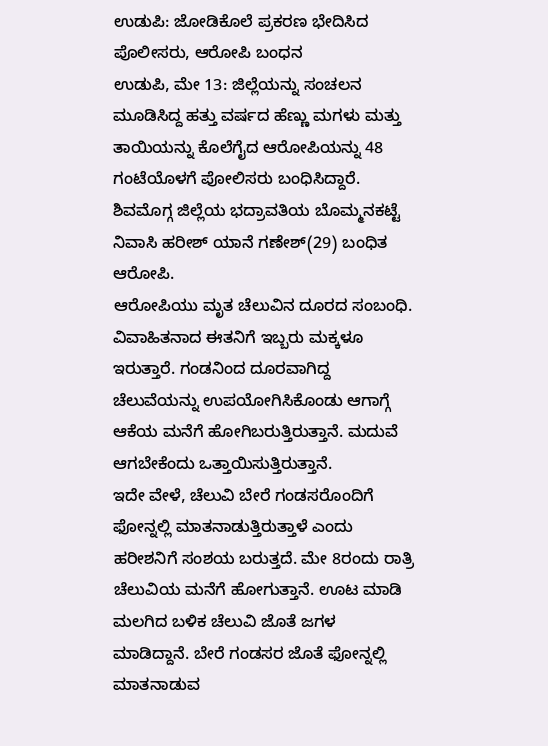ಉಡುಪಿ: ಜೋಡಿಕೊಲೆ ಪ್ರಕರಣ ಭೇದಿಸಿದ ಪೊಲೀಸರು, ಆರೋಪಿ ಬಂಧನ
ಉಡುಪಿ, ಮೇ 13: ಜಿಲ್ಲೆಯನ್ನು ಸಂಚಲನ ಮೂಡಿಸಿದ್ದ ಹತ್ತು ವರ್ಷದ ಹೆಣ್ಣು ಮಗಳು ಮತ್ತು ತಾಯಿಯನ್ನು ಕೊಲೆಗೈದ ಆರೋಪಿಯನ್ನು 48 ಗಂಟೆಯೊಳಗೆ ಪೋಲಿಸರು ಬಂಧಿಸಿದ್ದಾರೆ.
ಶಿವಮೊಗ್ಗ ಜಿಲ್ಲೆಯ ಭದ್ರಾವತಿಯ ಬೊಮ್ಮನಕಟ್ಟೆ ನಿವಾಸಿ ಹರೀಶ್ ಯಾನೆ ಗಣೇಶ್(29) ಬಂಧಿತ ಆರೋಪಿ.
ಆರೋಪಿಯು ಮೃತ ಚೆಲುವಿನ ದೂರದ ಸಂಬಂಧಿ. ವಿವಾಹಿತನಾದ ಈತನಿಗೆ ಇಬ್ಬರು ಮಕ್ಕಳೂ ಇರುತ್ತಾರೆ. ಗಂಡನಿಂದ ದೂರವಾಗಿದ್ದ ಚೆಲುವೆಯನ್ನು ಉಪಯೋಗಿಸಿಕೊಂಡು ಆಗಾಗ್ಗೆ ಆಕೆಯ ಮನೆಗೆ ಹೋಗಿಬರುತ್ತಿರುತ್ತಾನೆ. ಮದುವೆ ಆಗಬೇಕೆಂದು ಒತ್ತಾಯಿಸುತ್ತಿರುತ್ತಾನೆ.
ಇದೇ ವೇಳೆ, ಚೆಲುವಿ ಬೇರೆ ಗಂಡಸರೊಂದಿಗೆ ಫೋನ್ನಲ್ಲಿ ಮಾತನಾಡುತ್ತಿರುತ್ತಾಳೆ ಎಂದು ಹರೀಶನಿಗೆ ಸಂಶಯ ಬರುತ್ತದೆ. ಮೇ 8ರಂದು ರಾತ್ರಿ ಚೆಲುವಿಯ ಮನೆಗೆ ಹೋಗುತ್ತಾನೆ. ಊಟ ಮಾಡಿ ಮಲಗಿದ ಬಳಿಕ ಚೆಲುವಿ ಜೊತೆ ಜಗಳ ಮಾಡಿದ್ದಾನೆ. ಬೇರೆ ಗಂಡಸರ ಜೊತೆ ಫೋನ್ನಲ್ಲಿ ಮಾತನಾಡುವ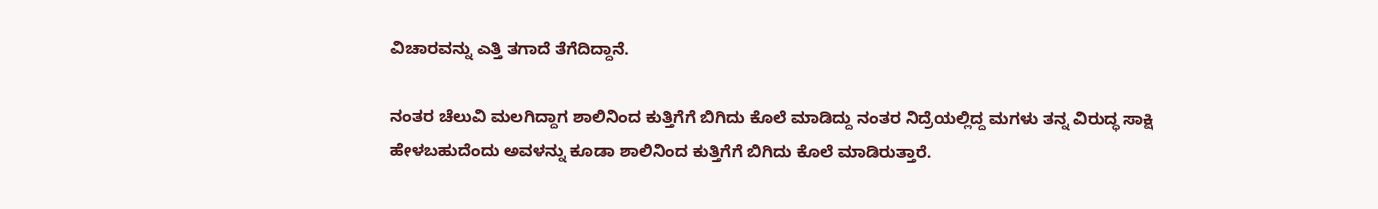ವಿಚಾರವನ್ನು ಎತ್ತಿ ತಗಾದೆ ತೆಗೆದಿದ್ದಾನೆ.

ನಂತರ ಚೆಲುವಿ ಮಲಗಿದ್ದಾಗ ಶಾಲಿನಿಂದ ಕುತ್ತಿಗೆಗೆ ಬಿಗಿದು ಕೊಲೆ ಮಾಡಿದ್ದು ನಂತರ ನಿದ್ರೆಯಲ್ಲಿದ್ದ ಮಗಳು ತನ್ನ ವಿರುದ್ಧ ಸಾಕ್ಷಿ ಹೇಳಬಹುದೆಂದು ಅವಳನ್ನು ಕೂಡಾ ಶಾಲಿನಿಂದ ಕುತ್ತಿಗೆಗೆ ಬಿಗಿದು ಕೊಲೆ ಮಾಡಿರುತ್ತಾರೆ.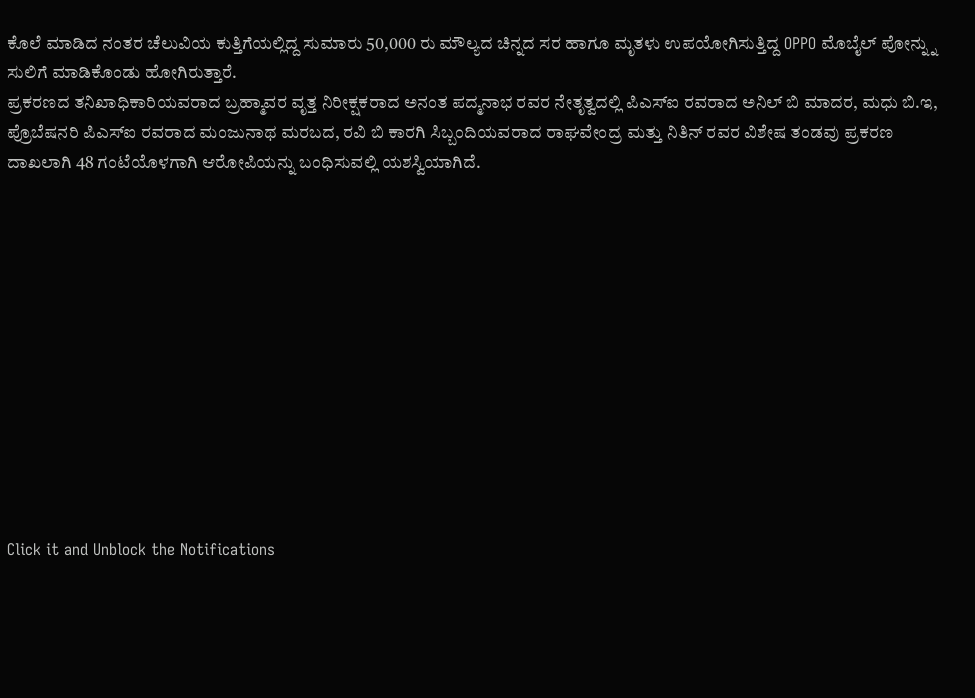ಕೊಲೆ ಮಾಡಿದ ನಂತರ ಚೆಲುವಿಯ ಕುತ್ತಿಗೆಯಲ್ಲಿದ್ದ ಸುಮಾರು 50,000 ರು ಮೌಲ್ಯದ ಚಿನ್ನದ ಸರ ಹಾಗೂ ಮೃತಳು ಉಪಯೋಗಿಸುತ್ತಿದ್ದ OPPO ಮೊಬೈಲ್ ಪೋನ್ನ್ನು ಸುಲಿಗೆ ಮಾಡಿಕೊಂಡು ಹೋಗಿರುತ್ತಾರೆ.
ಪ್ರಕರಣದ ತನಿಖಾಧಿಕಾರಿಯವರಾದ ಬ್ರಹ್ಮಾವರ ವೃತ್ತ ನಿರೀಕ್ಷಕರಾದ ಅನಂತ ಪದ್ಮನಾಭ ರವರ ನೇತೃತ್ವದಲ್ಲಿ ಪಿಎಸ್ಐ ರವರಾದ ಅನಿಲ್ ಬಿ ಮಾದರ, ಮಧು ಬಿ.ಇ, ಪ್ರೊಬೆಷನರಿ ಪಿಎಸ್ಐ ರವರಾದ ಮಂಜುನಾಥ ಮರಬದ, ರವಿ ಬಿ ಕಾರಗಿ ಸಿಬ್ಬಂದಿಯವರಾದ ರಾಘವೇಂದ್ರ ಮತ್ತು ನಿತಿನ್ ರವರ ವಿಶೇಷ ತಂಡವು ಪ್ರಕರಣ ದಾಖಲಾಗಿ 48 ಗಂಟೆಯೊಳಗಾಗಿ ಆರೋಪಿಯನ್ನು ಬಂಧಿಸುವಲ್ಲಿ ಯಶಸ್ವಿಯಾಗಿದೆ.












Click it and Unblock the Notifications